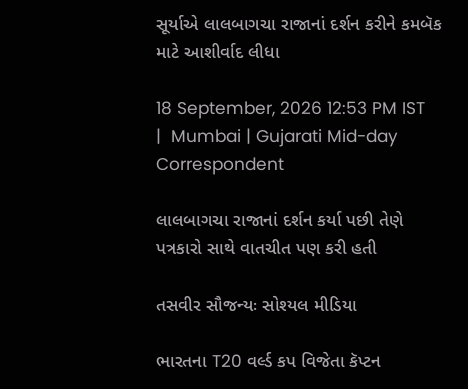સૂર્યાએ લાલબાગચા રાજાનાં દર્શન કરીને કમબૅક માટે આશીર્વાદ લીધા

18 September, 2026 12:53 PM IST  |  Mumbai | Gujarati Mid-day Correspondent

લાલબાગચા રાજાનાં દર્શન કર્યા પછી તેણે પત્રકારો સાથે વાતચીત પણ કરી હતી

તસવીર સૌજન્યઃ સોશ્યલ મીડિયા

ભારતના T20 વર્લ્ડ કપ વિજેતા કૅપ્ટન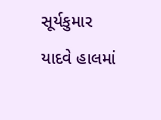સૂર્યકુમાર યાદવે હાલમાં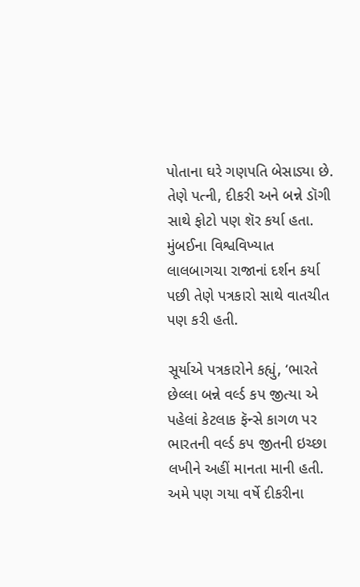પોતાના ઘરે ગણપતિ બેસાડ્યા છે. તેણે પત્ની, દીકરી અને બન્ને ડૉગી સાથે ફોટો પણ શૅર કર્યા હતા. મુંબઈના વિશ્વવિખ્યાત લાલબાગચા રાજાનાં દર્શન કર્યા પછી તેણે પત્રકારો સાથે વાતચીત પણ કરી હતી.

સૂર્યાએ પત્રકારોને કહ્યું, ‘ભારતે છેલ્લા બન્ને વર્લ્ડ કપ જીત્યા એ પહેલાં કેટલાક ફૅન્સે કાગળ પર ભારતની વર્લ્ડ કપ જીતની ઇચ્છા લખીને અહીં માનતા માની હતી. અમે પણ ગયા વર્ષે દીકરીના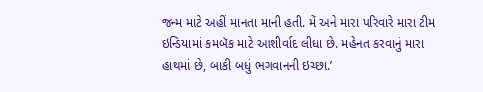જન્મ માટે અહીં માનતા માની હતી. મેં અને મારા પરિવારે મારા ટીમ ઇન્ડિયામાં કમબૅક માટે આશીર્વાદ લીધા છે. મહેનત કરવાનું મારા હાથમાં છે, બાકી બધું ભગવાનની ઇચ્છા.’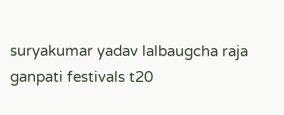suryakumar yadav lalbaugcha raja ganpati festivals t20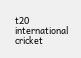t20 international cricket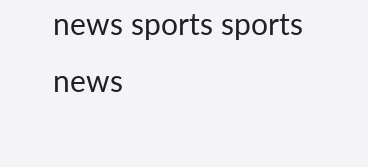news sports sports news